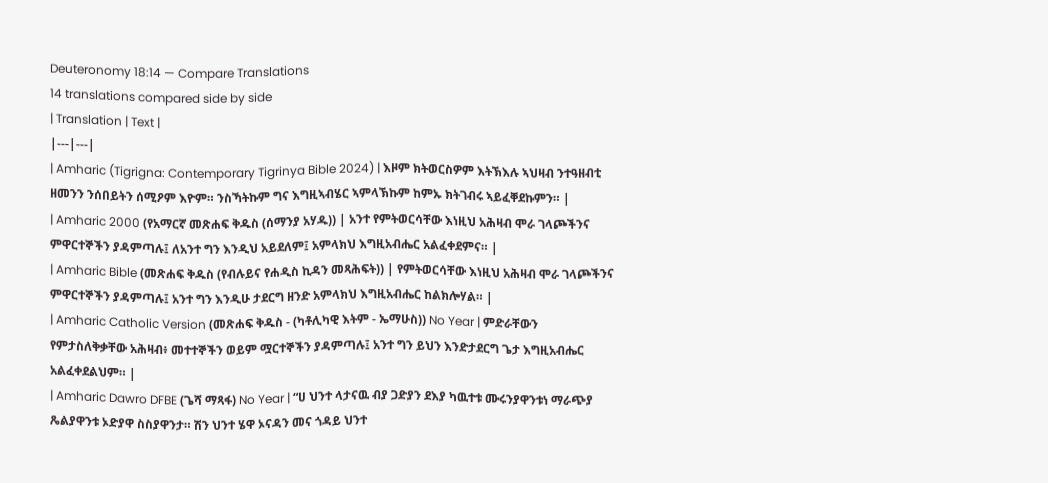Deuteronomy 18:14 — Compare Translations
14 translations compared side by side
| Translation | Text |
|---|---|
| Amharic (Tigrigna: Contemporary Tigrinya Bible 2024) | እዞም ክትወርስዎም እትኽእሉ ኣህዛብ ንተዓዘብቲ ዘመንን ንሰበይትን ሰሚዖም እዮም። ንስኻትኩም ግና እግዚኣብሄር ኣምላኽኩም ከምኡ ክትገብሩ ኣይፈቐደኩምን። |
| Amharic 2000 (የአማርኛ መጽሐፍ ቅዱስ (ሰማንያ አሃዱ)) | አንተ የምትወርሳቸው እነዚህ አሕዛብ ሞራ ገላጮችንና ምዋርተኞችን ያዳምጣሉ፤ ለአንተ ግን እንዲህ አይደለም፤ አምላክህ እግዚአብሔር አልፈቀደምና። |
| Amharic Bible (መጽሐፍ ቅዱስ (የብሉይና የሐዲስ ኪዳን መጻሕፍት)) | የምትወርሳቸው እነዚህ አሕዛብ ሞራ ገላጮችንና ምዋርተኞችን ያዳምጣሉ፤ አንተ ግን እንዲሁ ታደርግ ዘንድ አምላክህ እግዚአብሔር ከልክሎሃል። |
| Amharic Catholic Version (መጽሐፍ ቅዱስ - (ካቶሊካዊ እትም - ኤማሁስ)) No Year | ምድራቸውን የምታስለቅቃቸው አሕዛብ፥ መተተኞችን ወይም ሟርተኞችን ያዳምጣሉ፤ አንተ ግን ይህን እንድታደርግ ጌታ እግዚአብሔር አልፈቀደልህም። |
| Amharic Dawro DFBE (ጌሻ ማጻፋ) No Year | “ሀ ህንተ ላታናዉ ብያ ጋድያን ደእያ ካዉተቱ ሙሩንያዋንቱነ ማራጭያ ጼልያዋንቱ ኦድያዋ ስስያዋንታ። ሽን ህንተ ሄዋ ኦናዳን መና ጎዳይ ህንተ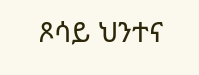ጾሳይ ህንተና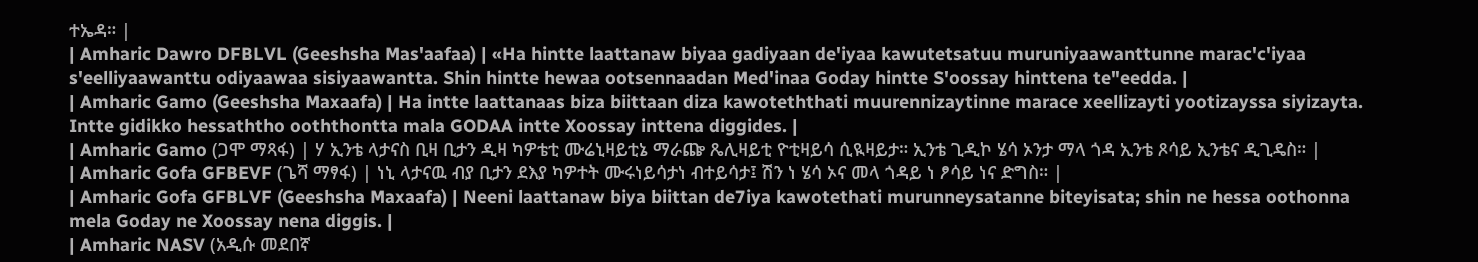ተኤዳ። |
| Amharic Dawro DFBLVL (Geeshsha Mas'aafaa) | «Ha hintte laattanaw biyaa gadiyaan de'iyaa kawutetsatuu muruniyaawanttunne marac'c'iyaa s'eelliyaawanttu odiyaawaa sisiyaawantta. Shin hintte hewaa ootsennaadan Med'inaa Goday hintte S'oossay hinttena te"eedda. |
| Amharic Gamo (Geeshsha Maxaafa) | Ha intte laattanaas biza biittaan diza kawoteththati muurennizaytinne marace xeellizayti yootizayssa siyizayta. Intte gidikko hessaththo ooththontta mala GODAA intte Xoossay inttena diggides. |
| Amharic Gamo (ጋሞ ማጻፋ) | ሃ ኢንቴ ላታናስ ቢዛ ቢታን ዲዛ ካዎቴቲ ሙሬኒዛይቲኔ ማራጬ ጼሊዛይቲ ዮቲዛይሳ ሲዪዛይታ። ኢንቴ ጊዲኮ ሄሳ ኦንታ ማላ ጎዳ ኢንቴ ጾሳይ ኢንቴና ዲጊዴስ። |
| Amharic Gofa GFBEVF (ጌሻ ማፃፋ) | ነኒ ላታናዉ ብያ ቢታን ደእያ ካዎተት ሙሩነይሳታነ ብተይሳታ፤ ሽን ነ ሄሳ ኦና መላ ጎዳይ ነ ፆሳይ ነና ድግስ። |
| Amharic Gofa GFBLVF (Geeshsha Maxaafa) | Neeni laattanaw biya biittan de7iya kawotethati murunneysatanne biteyisata; shin ne hessa oothonna mela Goday ne Xoossay nena diggis. |
| Amharic NASV (አዲሱ መደበኛ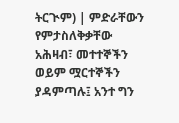ትርጒም) | ምድራቸውን የምታስለቅቃቸው አሕዛብ፣ መተተኞችን ወይም ሟርተኞችን ያዳምጣሉ፤ አንተ ግን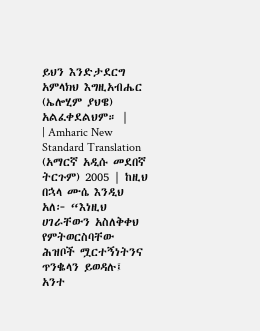ይህን እንድታደርግ አምላክህ እግዚአብሔር (ኤሎሂም ያህዌ) አልፈቀደልህም። |
| Amharic New Standard Translation (አማርኛ አዲሱ መደበኛ ትርጉም) 2005 | ከዚህ በኋላ ሙሴ እንዲህ አለ፦ “እነዚህ ሀገራቸውን አስለቅቀህ የምትወርስባቸው ሕዝቦች ሟርተኝነትንና ጥንቈላን ይወዳሉ፤ አንተ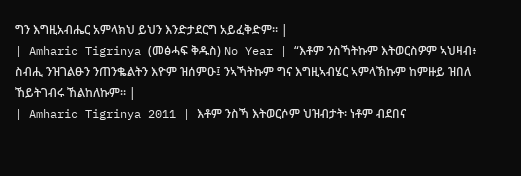ግን እግዚአብሔር አምላክህ ይህን እንድታደርግ አይፈቅድም። |
| Amharic Tigrinya (መፅሓፍ ቅዱስ) No Year | “እቶም ንስኻትኩም እትወርስዎም ኣህዛብ፥ ስብሒ ንዝገልፁን ንጠንቈልትን እዮም ዝሰምዑ፤ ንኣኻትኩም ግና እግዚኣብሄር ኣምላኽኩም ከምዙይ ዝበለ ኸይትገብሩ ኸልከለኩም። |
| Amharic Tigrinya 2011 | እቶም ንስኻ እትወርሶም ህዝብታት፡ ነቶም ብደበና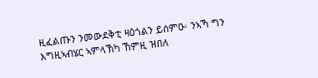ዚፈልጡን ንመውደቅቲ ዛዕጎልን ይሰምዑ፡ ንኣኻ ግን እግዚኣብሄር ኣምላኽካ ኸምዚ ዝበለ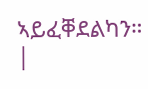ኣይፈቐደልካን። |